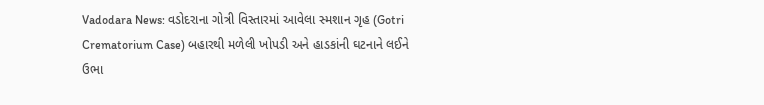Vadodara News: વડોદરાના ગોત્રી વિસ્તારમાં આવેલા સ્મશાન ગૃહ (Gotri Crematorium Case) બહારથી મળેલી ખોપડી અને હાડકાંની ઘટનાને લઈને ઉભા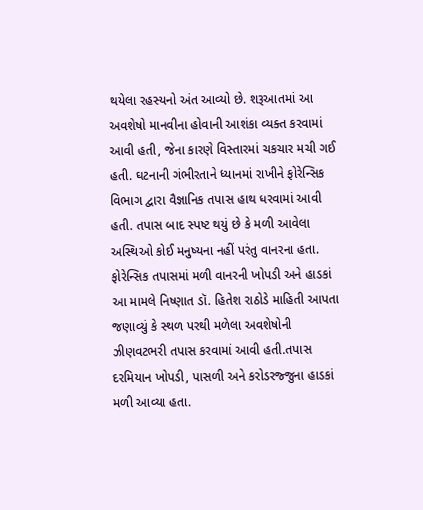થયેલા રહસ્યનો અંત આવ્યો છે. શરૂઆતમાં આ અવશેષો માનવીના હોવાની આશંકા વ્યક્ત કરવામાં આવી હતી, જેના કારણે વિસ્તારમાં ચકચાર મચી ગઈ હતી. ઘટનાની ગંભીરતાને ધ્યાનમાં રાખીને ફોરેન્સિક વિભાગ દ્વારા વૈજ્ઞાનિક તપાસ હાથ ધરવામાં આવી હતી. તપાસ બાદ સ્પષ્ટ થયું છે કે મળી આવેલા અસ્થિઓ કોઈ મનુષ્યના નહીં પરંતુ વાનરના હતા.
ફોરેન્સિક તપાસમાં મળી વાનરની ખોપડી અને હાડકાં
આ મામલે નિષ્ણાત ડૉ. હિતેશ રાઠોડે માહિતી આપતા જણાવ્યું કે સ્થળ પરથી મળેલા અવશેષોની ઝીણવટભરી તપાસ કરવામાં આવી હતી.તપાસ દરમિયાન ખોપડી, પાસળી અને કરોડરજ્જુના હાડકાં મળી આવ્યા હતા.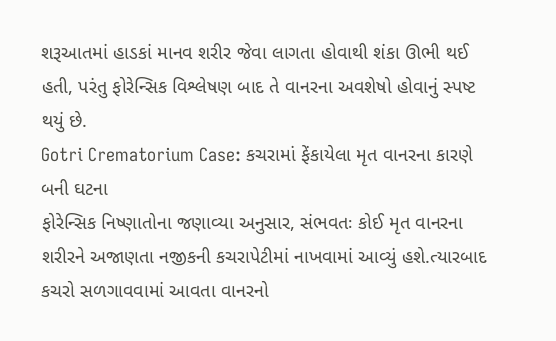શરૂઆતમાં હાડકાં માનવ શરીર જેવા લાગતા હોવાથી શંકા ઊભી થઈ હતી, પરંતુ ફોરેન્સિક વિશ્લેષણ બાદ તે વાનરના અવશેષો હોવાનું સ્પષ્ટ થયું છે.
Gotri Crematorium Case: કચરામાં ફેંકાયેલા મૃત વાનરના કારણે બની ઘટના
ફોરેન્સિક નિષ્ણાતોના જણાવ્યા અનુસાર, સંભવતઃ કોઈ મૃત વાનરના શરીરને અજાણતા નજીકની કચરાપેટીમાં નાખવામાં આવ્યું હશે.ત્યારબાદ કચરો સળગાવવામાં આવતા વાનરનો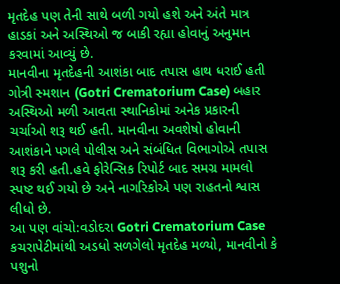મૃતદેહ પણ તેની સાથે બળી ગયો હશે અને અંતે માત્ર હાડકાં અને અસ્થિઓ જ બાકી રહ્યા હોવાનું અનુમાન કરવામાં આવ્યું છે.
માનવીના મૃતદેહની આશંકા બાદ તપાસ હાથ ધરાઈ હતી
ગોત્રી સ્મશાન (Gotri Crematorium Case) બહાર અસ્થિઓ મળી આવતા સ્થાનિકોમાં અનેક પ્રકારની ચર્ચાઓ શરૂ થઈ હતી. માનવીના અવશેષો હોવાની આશંકાને પગલે પોલીસ અને સંબંધિત વિભાગોએ તપાસ શરૂ કરી હતી.હવે ફોરેન્સિક રિપોર્ટ બાદ સમગ્ર મામલો સ્પષ્ટ થઈ ગયો છે અને નાગરિકોએ પણ રાહતનો શ્વાસ લીધો છે.
આ પણ વાંચો:વડોદરા Gotri Crematorium Case કચરાપેટીમાંથી અડધો સળગેલો મૃતદેહ મળ્યો, માનવીનો કે પશુનો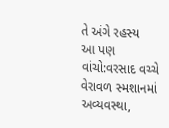તે અંગે રહસ્ય
આ પણ વાંચો:વરસાદ વચ્ચે વેરાવળ સ્મશાનમાં અવ્યવસ્થા,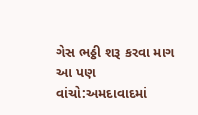ગેસ ભઠ્ઠી શરૂ કરવા માગ
આ પણ વાંચો:અમદાવાદમાં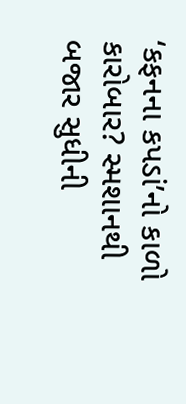‘કફનના કપડાં’નો કાળો કારોબાર? સ્મશાનથી બજાર સુધીની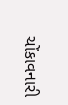ચોંકાવનારી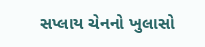સપ્લાય ચેનનો ખુલાસો